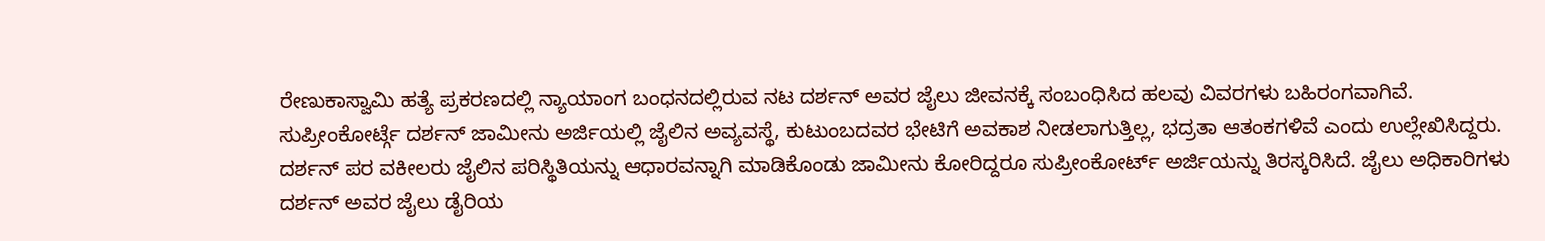ರೇಣುಕಾಸ್ವಾಮಿ ಹತ್ಯೆ ಪ್ರಕರಣದಲ್ಲಿ ನ್ಯಾಯಾಂಗ ಬಂಧನದಲ್ಲಿರುವ ನಟ ದರ್ಶನ್ ಅವರ ಜೈಲು ಜೀವನಕ್ಕೆ ಸಂಬಂಧಿಸಿದ ಹಲವು ವಿವರಗಳು ಬಹಿರಂಗವಾಗಿವೆ.
ಸುಪ್ರೀಂಕೋರ್ಟ್ಗೆ ದರ್ಶನ್ ಜಾಮೀನು ಅರ್ಜಿಯಲ್ಲಿ ಜೈಲಿನ ಅವ್ಯವಸ್ಥೆ, ಕುಟುಂಬದವರ ಭೇಟಿಗೆ ಅವಕಾಶ ನೀಡಲಾಗುತ್ತಿಲ್ಲ, ಭದ್ರತಾ ಆತಂಕಗಳಿವೆ ಎಂದು ಉಲ್ಲೇಖಿಸಿದ್ದರು. ದರ್ಶನ್ ಪರ ವಕೀಲರು ಜೈಲಿನ ಪರಿಸ್ಥಿತಿಯನ್ನು ಆಧಾರವನ್ನಾಗಿ ಮಾಡಿಕೊಂಡು ಜಾಮೀನು ಕೋರಿದ್ದರೂ ಸುಪ್ರೀಂಕೋರ್ಟ್ ಅರ್ಜಿಯನ್ನು ತಿರಸ್ಕರಿಸಿದೆ. ಜೈಲು ಅಧಿಕಾರಿಗಳು ದರ್ಶನ್ ಅವರ ಜೈಲು ಡೈರಿಯ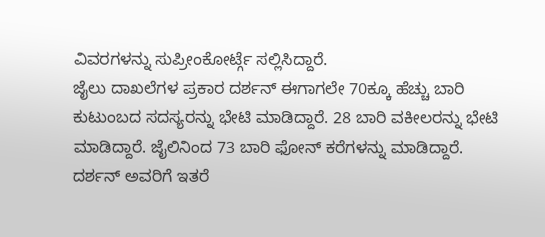ವಿವರಗಳನ್ನು ಸುಪ್ರೀಂಕೋರ್ಟ್ಗೆ ಸಲ್ಲಿಸಿದ್ದಾರೆ.
ಜೈಲು ದಾಖಲೆಗಳ ಪ್ರಕಾರ ದರ್ಶನ್ ಈಗಾಗಲೇ 70ಕ್ಕೂ ಹೆಚ್ಚು ಬಾರಿ ಕುಟುಂಬದ ಸದಸ್ಯರನ್ನು ಭೇಟಿ ಮಾಡಿದ್ದಾರೆ. 28 ಬಾರಿ ವಕೀಲರನ್ನು ಭೇಟಿ ಮಾಡಿದ್ದಾರೆ. ಜೈಲಿನಿಂದ 73 ಬಾರಿ ಫೋನ್ ಕರೆಗಳನ್ನು ಮಾಡಿದ್ದಾರೆ.
ದರ್ಶನ್ ಅವರಿಗೆ ಇತರೆ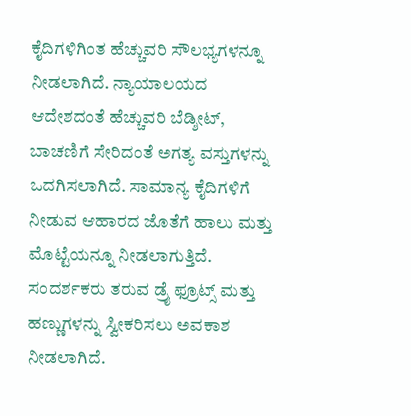ಕೈದಿಗಳಿಗಿಂತ ಹೆಚ್ಚುವರಿ ಸೌಲಭ್ಯಗಳನ್ನೂ ನೀಡಲಾಗಿದೆ. ನ್ಯಾಯಾಲಯದ ಆದೇಶದಂತೆ ಹೆಚ್ಚುವರಿ ಬೆಡ್ಶೀಟ್, ಬಾಚಣಿಗೆ ಸೇರಿದಂತೆ ಅಗತ್ಯ ವಸ್ತುಗಳನ್ನು ಒದಗಿಸಲಾಗಿದೆ. ಸಾಮಾನ್ಯ ಕೈದಿಗಳಿಗೆ ನೀಡುವ ಆಹಾರದ ಜೊತೆಗೆ ಹಾಲು ಮತ್ತು ಮೊಟ್ಟೆಯನ್ನೂ ನೀಡಲಾಗುತ್ತಿದೆ. ಸಂದರ್ಶಕರು ತರುವ ಡ್ರೈ ಫ್ರೂಟ್ಸ್ ಮತ್ತು ಹಣ್ಣುಗಳನ್ನು ಸ್ವೀಕರಿಸಲು ಅವಕಾಶ ನೀಡಲಾಗಿದೆ.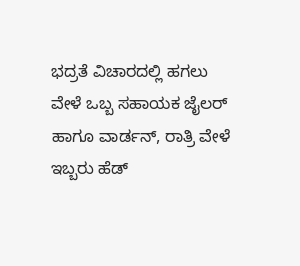ಭದ್ರತೆ ವಿಚಾರದಲ್ಲಿ ಹಗಲು ವೇಳೆ ಒಬ್ಬ ಸಹಾಯಕ ಜೈಲರ್ ಹಾಗೂ ವಾರ್ಡನ್, ರಾತ್ರಿ ವೇಳೆ ಇಬ್ಬರು ಹೆಡ್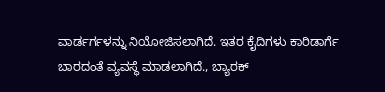ವಾರ್ಡರ್ಗಳನ್ನು ನಿಯೋಜಿಸಲಾಗಿದೆ. ಇತರ ಕೈದಿಗಳು ಕಾರಿಡಾರ್ಗೆ ಬಾರದಂತೆ ವ್ಯವಸ್ಥೆ ಮಾಡಲಾಗಿದೆ., ಬ್ಯಾರಕ್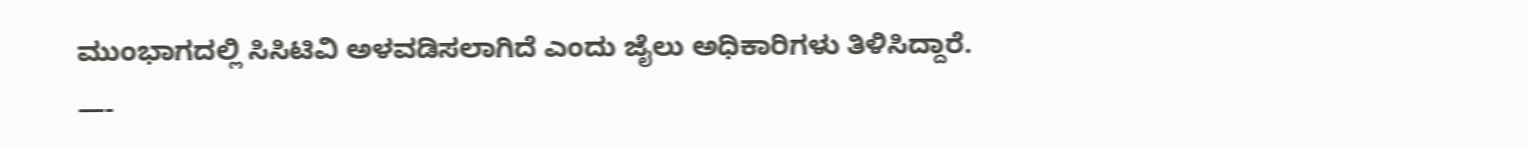ಮುಂಭಾಗದಲ್ಲಿ ಸಿಸಿಟಿವಿ ಅಳವಡಿಸಲಾಗಿದೆ ಎಂದು ಜೈಲು ಅಧಿಕಾರಿಗಳು ತಿಳಿಸಿದ್ದಾರೆ.
—-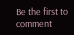Be the first to comment